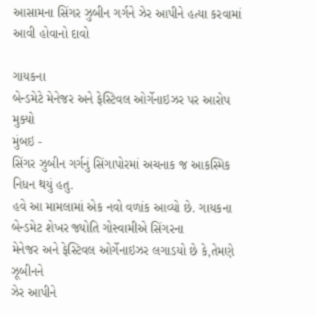આસામના સિંગર ઝુબીન ગર્ગને ઝેર આપીને હત્યા કરવામાં આવી હોવાનો દાવો

ગાયકના
બેન્ડમેટે મેનેજર અને ફેસ્ટિવલ ઓર્ગેનાઇઝર પર આરોપ મુક્યો
મુંબઇ -
સિંગર ઝુબીન ગર્ગનું સિંગાપોરમાં અચનાક જ આકસ્મિક નિધન થયું હતુ.
હવે આ મામલામાં એક નવો વળાંક આવ્યો છે. ગાયકના બેન્ડમેટ શેખર જ્યોતિ ગોસ્વામીએ સિંગરના
મેનેજર અને ફેસ્ટિવલ ઓર્ગેનાઇઝર લગાડયો છે કે,તેમણે ઝૂબીનને
ઝેર આપીને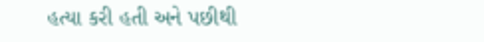હત્યા કરી હતી અને પછીથી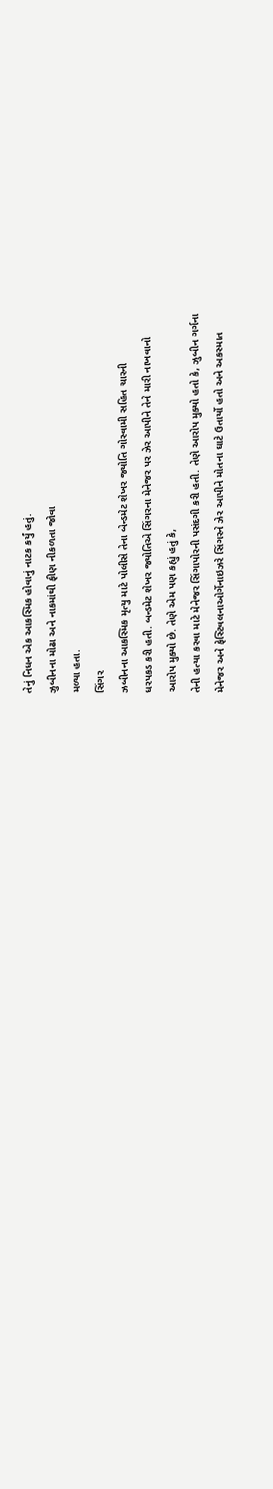તેનું નિધન એક આકસ્મિક હોવાનું નાટક કર્યું હતું.
ઝુબીનના મોઢા અને નાકમાંથી ફીણ નીકળતા જોવા
મળ્યા હતા.
સિંગર
ઝબીનના આકસ્મિક મૃત્યુ માટે પોલીસે તેના બેન્ડમેટ શેખર જ્યોતિ ગોસ્વામી સહિત ચારની
ધરપકડ કરી હતી. બન્ડમેટ શેખર જ્યોતિએ સિંગરના મેનેજર પર ઝેર આપીને તેને મારી નાખવાનો
આરોપ મુક્યો છે. તેણે એમ પણ કહ્યું હતું કે,
તેની હત્યા કરવા માટે મેનેજર સિંગાપોરની પસંદગી કરી હતી. તેણે આરોપ મુક્યો હતો કે, ઝુબીન ગર્ગના
મેનેજર અને ફેસ્ટિવલનાઓર્ગેનાઇઝરે સિંગરને ઝેર આપીને મોતના ઘાટે ઉતાર્યો હતો અને અકસ્માત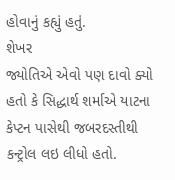હોવાનું કહ્યું હતું.
શેખર
જ્યોતિએ એવો પણ દાવો ક્યો હતો કે સિદ્ધાર્થ શર્માએ યાટના કેપ્ટન પાસેથી જબરદસ્તીથી
કન્ટ્રોલ લઇ લીધો હતો.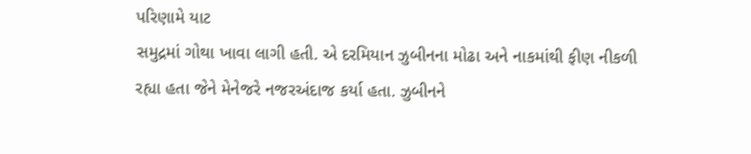પરિણામે યાટ
સમુદ્રમાં ગોથા ખાવા લાગી હતી. એ દરમિયાન ઝુબીનના મોઢા અને નાકમાંથી ફીણ નીકળી
રહ્યા હતા જેને મેનેજરે નજરઅંદાજ કર્યા હતા. ઝુબીનને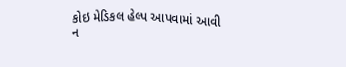કોઇ મેડિકલ હેલ્પ આપવામાં આવી
ન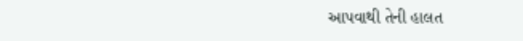આપવાથી તેની હાલત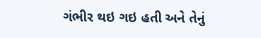ગંભીર થઇ ગઇ હતી અને તેનું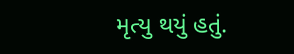મૃત્યુ થયું હતું.